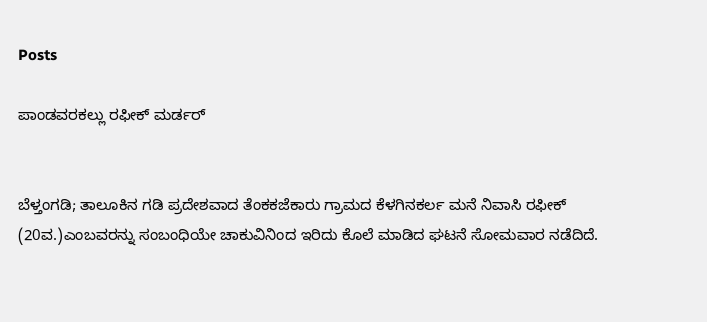Posts

ಪಾಂಡವರಕಲ್ಲು ರಫೀಕ್ ಮರ್ಡರ್


ಬೆಳ್ತಂಗಡಿ; ತಾಲೂಕಿನ ಗಡಿ ಪ್ರದೇಶವಾದ ತೆಂಕಕಜೆಕಾರು ಗ್ರಾಮದ ಕೆಳಗಿನಕರ್ಲ ಮನೆ ನಿವಾಸಿ ರಫೀಕ್ (20ವ.)ಎಂಬವರನ್ನು ಸಂಬಂಧಿಯೇ ಚಾಕುವಿನಿಂದ ಇರಿದು ಕೊಲೆ ಮಾಡಿದ ಘಟನೆ ಸೋಮವಾರ ನಡೆದಿದೆ.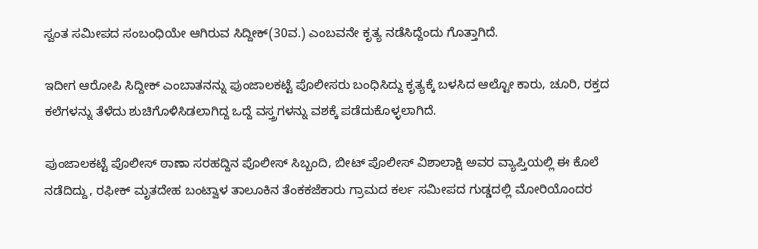ಸ್ವಂತ ಸಮೀಪದ ಸಂಬಂಧಿಯೇ ಆಗಿರುವ ಸಿದ್ದೀಕ್(30ವ.) ಎಂಬವನೇ ಕೃತ್ಯ ನಡೆಸಿದ್ದೆಂದು ಗೊತ್ತಾಗಿದೆ.

ಇದೀಗ ಆರೋಪಿ ಸಿದ್ದೀಕ್ ಎಂಬಾತನನ್ನು ಪುಂಜಾಲಕಟ್ಟೆ ಪೊಲೀಸರು ಬಂಧಿಸಿದ್ದು ಕೃತ್ಯಕ್ಕೆ ಬಳಸಿದ ಆಲ್ಟೋ ಕಾರು, ಚೂರಿ, ರಕ್ತದ ಕಲೆಗಳನ್ನು ತೆಳೆದು ಶುಚಿಗೊಳಿಸಿಡಲಾಗಿದ್ದ ಒದ್ದೆ ವಸ್ತ್ರಗಳನ್ನು ವಶಕ್ಕೆ ಪಡೆದುಕೊಳ್ಳಲಾಗಿದೆ.

ಪುಂಜಾಲಕಟ್ಟೆ ಪೊಲೀಸ್ ಠಾಣಾ ಸರಹದ್ದಿನ ಪೊಲೀಸ್ ಸಿಬ್ಬಂದಿ, ಬೀಟ್ ಪೊಲೀಸ್ ವಿಶಾಲಾಕ್ಷಿ ಅವರ ವ್ಯಾಪ್ತಿಯಲ್ಲಿ ಈ ಕೊಲೆ ನಡೆದಿದ್ದು, ರಫೀಕ್ ಮೃತದೇಹ ಬಂಟ್ವಾಳ ತಾಲೂಕಿನ ತೆಂಕಕಜೆಕಾರು ಗ್ರಾಮದ ಕರ್ಲ ಸಮೀಪದ ಗುಡ್ಡದಲ್ಲಿ ಮೋರಿಯೊಂದರ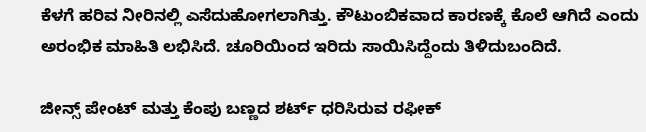ಕೆಳಗೆ ಹರಿವ ನೀರಿನಲ್ಲಿ ಎಸೆದುಹೋಗಲಾಗಿತ್ತು. ಕೌಟುಂಬಿಕವಾದ ಕಾರಣಕ್ಕೆ ಕೊಲೆ ಆಗಿದೆ ಎಂದು ಅರಂಭಿಕ ಮಾಹಿತಿ ಲಭಿಸಿದೆ. ಚೂರಿಯಿಂದ ಇರಿದು ಸಾಯಿಸಿದ್ದೆಂದು ತಿಳಿದುಬಂದಿದೆ.

ಜೀನ್ಸ್ ಪೇಂಟ್ ಮತ್ತು ಕೆಂಪು ಬಣ್ಣದ ಶರ್ಟ್ ಧರಿಸಿರುವ ರಫೀಕ್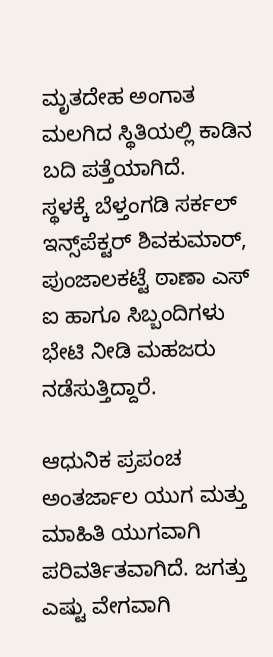ಮೃತದೇಹ ಅಂಗಾತ ಮಲಗಿದ ಸ್ಥಿತಿಯಲ್ಲಿ ಕಾಡಿನ ಬದಿ ಪತ್ತೆಯಾಗಿದೆ.
ಸ್ಥಳಕ್ಕೆ ಬೆಳ್ತಂಗಡಿ ಸರ್ಕಲ್ ಇನ್ಸ್‌ಪೆಕ್ಟರ್ ಶಿವಕುಮಾರ್, ಪುಂಜಾಲಕಟ್ಟೆ ಠಾಣಾ ಎಸ್ ಐ ಹಾಗೂ ಸಿಬ್ಬಂದಿಗಳು ಭೇಟಿ ನೀಡಿ ಮಹಜರು ನಡೆಸುತ್ತಿದ್ದಾರೆ.

ಆಧುನಿಕ ಪ್ರಪಂಚ ಅಂತರ್ಜಾಲ ಯುಗ ಮತ್ತು ಮಾಹಿತಿ ಯುಗವಾಗಿ ಪರಿವರ್ತಿತವಾಗಿದೆ. ಜಗತ್ತು ಎಷ್ಟು ವೇಗವಾಗಿ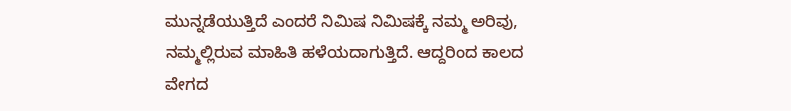ಮುನ್ನಡೆಯುತ್ತಿದೆ ಎಂದರೆ ನಿಮಿಷ‌ ನಿಮಿಷಕ್ಕೆ ನಮ್ಮ ಅರಿವು, ನಮ್ಮಲ್ಲಿರುವ ಮಾಹಿತಿ ಹಳೆಯದಾಗುತ್ತಿದೆ. ಆದ್ದರಿಂದ ಕಾಲದ‌ ವೇಗದ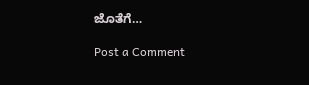ಜೊತೆಗೆ…

Post a Comment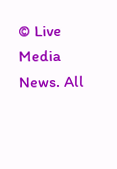© Live Media News. All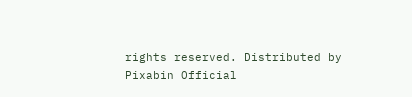rights reserved. Distributed by Pixabin Official